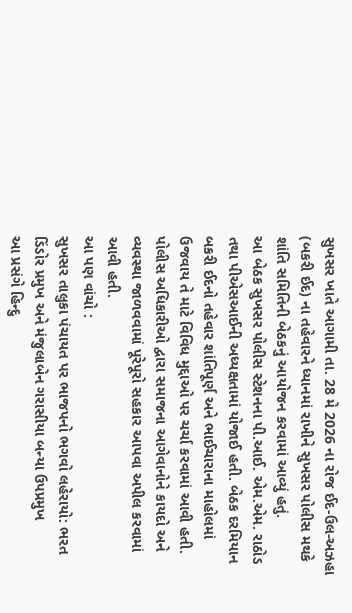સુખસર ખાતે આગામી તા. 28 મે 2026 ના રોજ ઈદ-ઉલ-અઝહા (બકરી ઈદ) ના તહેવારને ધ્યાનમાં રાખીને સુખસર પોલીસ મથકે શાંતિ સમિતિની બેઠકનું આયોજન કરવામાં આવ્યું હતું.
આ બેઠક સુખસર પોલીસ સ્ટેશનના પી.આઈ. એમ.એમ. રાઠોડ તથા પીએસઆઈની અધ્યક્ષતામાં યોજાઈ હતી. બેઠક દરમિયાન બકરી ઈદનો તહેવાર શાંતિપૂર્ણ અને ભાઈચારાના માહોલમાં ઉજવાય તે માટે વિવિધ મુદ્દાઓ પર ચર્ચા કરવામાં આવી હતી. પોલીસ અધિકારીઓ દ્વારા સમાજના આગેવાનોને કાયદો અને વ્યવસ્થા જાળવવામાં પૂરેપૂરો સહકાર આપવા અપીલ કરવામાં આવી હતી.
આ પણ વાંચો :
સુખસર તાલુકા પંચાયત પર ભાજપનો ભગવો લહેરાયો: ભરત ડિંડોર પ્રમુખ અને મંજુલાબેન ગરાસીયા બન્યા ઉપપ્રમુખ
આ પ્રસંગે હિન્દુ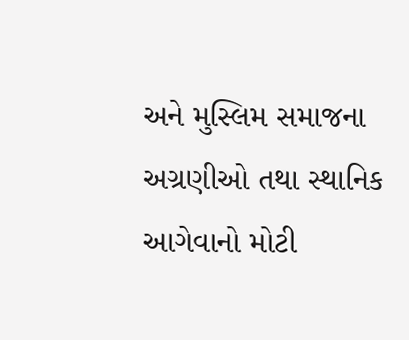અને મુસ્લિમ સમાજના અગ્રણીઓ તથા સ્થાનિક આગેવાનો મોટી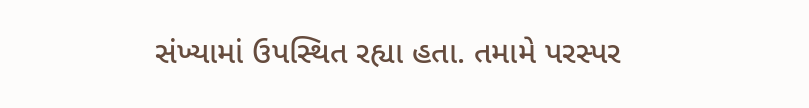સંખ્યામાં ઉપસ્થિત રહ્યા હતા. તમામે પરસ્પર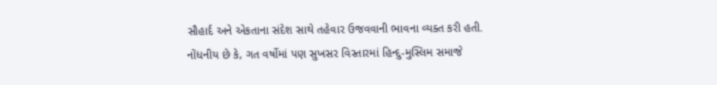સૌહાર્દ અને એકતાના સંદેશ સાથે તહેવાર ઉજવવાની ભાવના વ્યક્ત કરી હતી. નોંધનીય છે કે, ગત વર્ષોમાં પણ સુખસર વિસ્તારમાં હિન્દુ-મુસ્લિમ સમાજે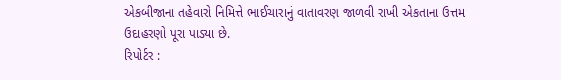એકબીજાના તહેવારો નિમિત્તે ભાઈચારાનું વાતાવરણ જાળવી રાખી એકતાના ઉત્તમ ઉદાહરણો પૂરા પાડ્યા છે.
રિપોર્ટર :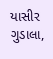યાસીર ગુડાલા,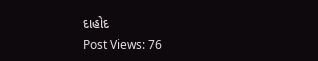દાહોદ
Post Views: 76